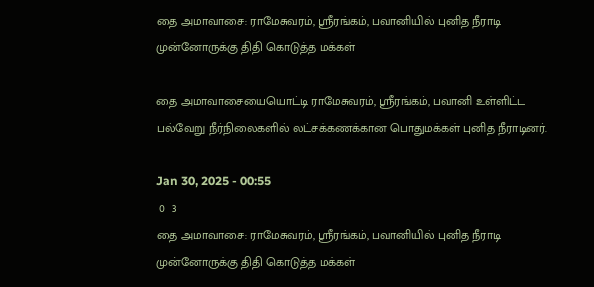தை அமாவாசை: ராமேசுவரம், ஸ்ரீரங்கம், பவானியில் புனித நீராடி முன்னோருக்கு திதி கொடுத்த மக்கள்

தை அமாவாசையையொட்டி ராமேசுவரம், ஸ்ரீரங்கம், பவானி உள்ளிட்ட பல்வேறு நீர்நிலைகளில் லட்சக்கணக்கான பொதுமக்கள் புனித நீராடினர்.

Jan 30, 2025 - 00:55
 0  3
தை அமாவாசை: ராமேசுவரம், ஸ்ரீரங்கம், பவானியில் புனித நீராடி முன்னோருக்கு திதி கொடுத்த மக்கள்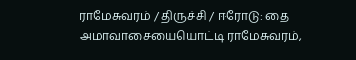ராமேசுவரம் / திருச்சி / ஈரோடு: தை அமாவாசையையொட்டி ராமேசுவரம்,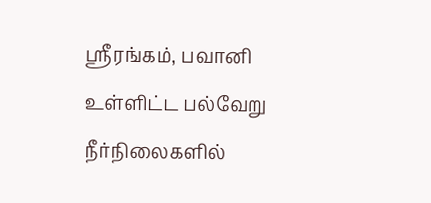ஸ்ரீரங்கம், பவானி உள்ளிட்ட பல்வேறு நீர்நிலைகளில்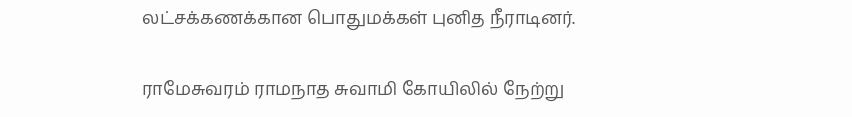லட்சக்கணக்கான பொதுமக்கள் புனித நீராடினர்.

ராமேசுவரம் ராமநாத சுவாமி கோயிலில் நேற்று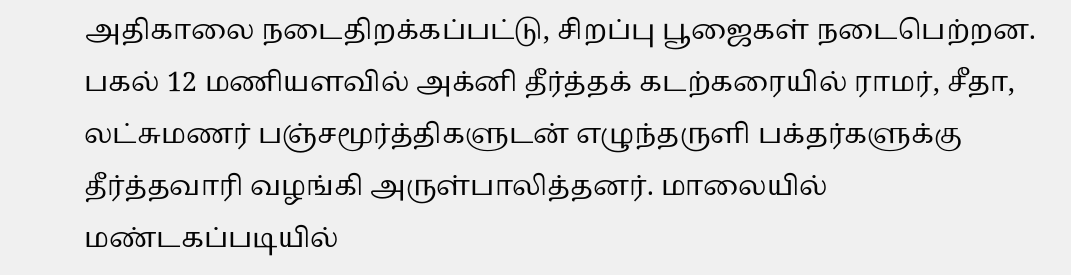அதிகாலை நடைதிறக்கப்பட்டு, சிறப்பு பூஜைகள் நடைபெற்றன. பகல் 12 மணியளவில் அக்னி தீர்த்தக் கடற்கரையில் ராமர், சீதா, லட்சுமணர் பஞ்சமூர்த்திகளுடன் எழுந்தருளி பக்தர்களுக்கு தீர்த்தவாரி வழங்கி அருள்பாலித்தனர். மாலையில் மண்டகப்படியில்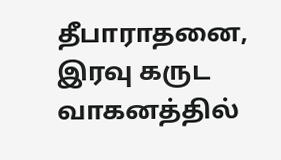தீபாராதனை, இரவு கருட வாகனத்தில்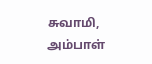சுவாமி, அம்பாள்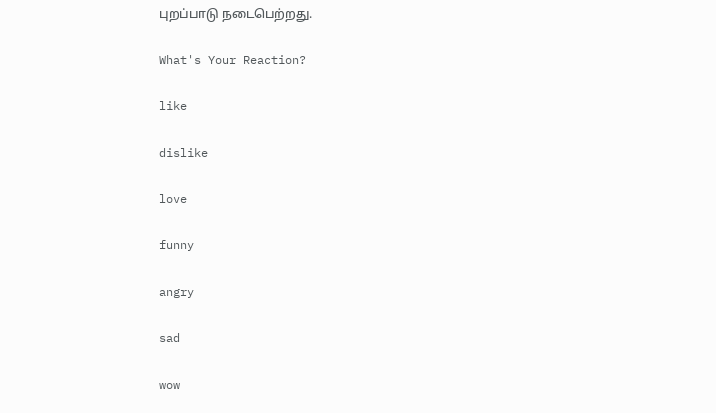புறப்பாடு நடைபெற்றது.

What's Your Reaction?

like

dislike

love

funny

angry

sad

wow